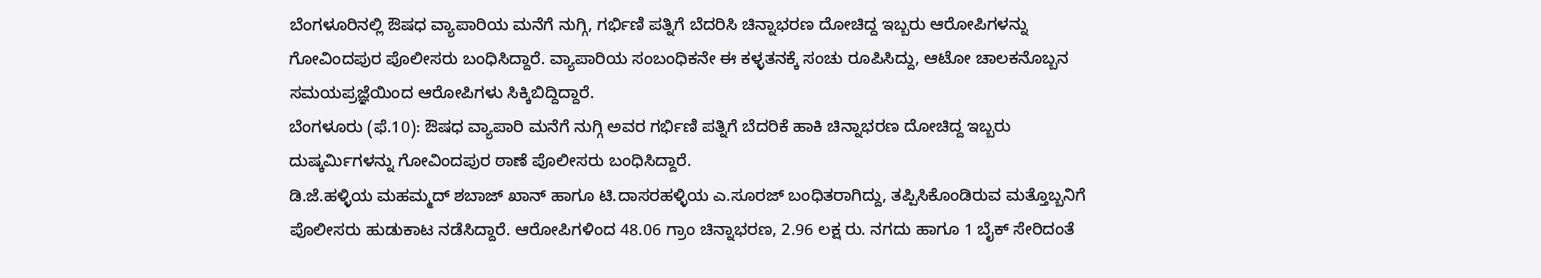ಬೆಂಗಳೂರಿನಲ್ಲಿ ಔಷಧ ವ್ಯಾಪಾರಿಯ ಮನೆಗೆ ನುಗ್ಗಿ, ಗರ್ಭಿಣಿ ಪತ್ನಿಗೆ ಬೆದರಿಸಿ ಚಿನ್ನಾಭರಣ ದೋಚಿದ್ದ ಇಬ್ಬರು ಆರೋಪಿಗಳನ್ನು ಗೋವಿಂದಪುರ ಪೊಲೀಸರು ಬಂಧಿಸಿದ್ದಾರೆ. ವ್ಯಾಪಾರಿಯ ಸಂಬಂಧಿಕನೇ ಈ ಕಳ್ಳತನಕ್ಕೆ ಸಂಚು ರೂಪಿಸಿದ್ದು, ಆಟೋ ಚಾಲಕನೊಬ್ಬನ ಸಮಯಪ್ರಜ್ಞೆಯಿಂದ ಆರೋಪಿಗಳು ಸಿಕ್ಕಿಬಿದ್ದಿದ್ದಾರೆ.
ಬೆಂಗಳೂರು (ಫೆ.10): ಔಷಧ ವ್ಯಾಪಾರಿ ಮನೆಗೆ ನುಗ್ಗಿ ಅವರ ಗರ್ಭಿಣಿ ಪತ್ನಿಗೆ ಬೆದರಿಕೆ ಹಾಕಿ ಚಿನ್ನಾಭರಣ ದೋಚಿದ್ದ ಇಬ್ಬರು ದುಷ್ಕರ್ಮಿಗಳನ್ನು ಗೋವಿಂದಪುರ ಠಾಣೆ ಪೊಲೀಸರು ಬಂಧಿಸಿದ್ದಾರೆ.
ಡಿ.ಜೆ.ಹಳ್ಳಿಯ ಮಹಮ್ಮದ್ ಶಬಾಜ್ ಖಾನ್ ಹಾಗೂ ಟಿ.ದಾಸರಹಳ್ಳಿಯ ಎ.ಸೂರಜ್ ಬಂಧಿತರಾಗಿದ್ದು, ತಪ್ಪಿಸಿಕೊಂಡಿರುವ ಮತ್ತೊಬ್ಬನಿಗೆ ಪೊಲೀಸರು ಹುಡುಕಾಟ ನಡೆಸಿದ್ದಾರೆ. ಆರೋಪಿಗಳಿಂದ 48.06 ಗ್ರಾಂ ಚಿನ್ನಾಭರಣ, 2.96 ಲಕ್ಷ ರು. ನಗದು ಹಾಗೂ 1 ಬೈಕ್ ಸೇರಿದಂತೆ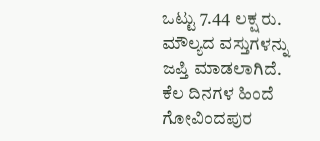ಒಟ್ಟು 7.44 ಲಕ್ಷ ರು. ಮೌಲ್ಯದ ವಸ್ತುಗಳನ್ನು ಜಪ್ತಿ ಮಾಡಲಾಗಿದೆ. ಕೆಲ ದಿನಗಳ ಹಿಂದೆ ಗೋವಿಂದಪುರ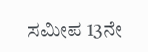ಸಮೀಪ 13ನೇ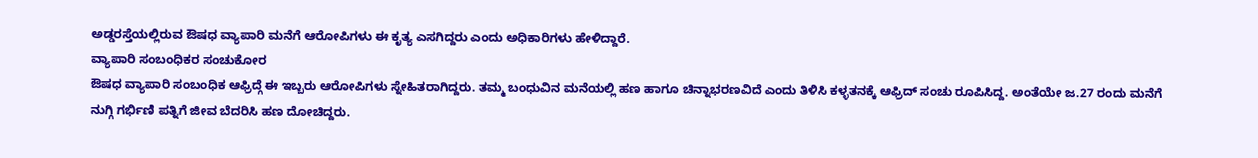ಅಡ್ಡರಸ್ತೆಯಲ್ಲಿರುವ ಔಷಧ ವ್ಯಾಪಾರಿ ಮನೆಗೆ ಆರೋಪಿಗಳು ಈ ಕೃತ್ಯ ಎಸಗಿದ್ದರು ಎಂದು ಅಧಿಕಾರಿಗಳು ಹೇಳಿದ್ದಾರೆ.
ವ್ಯಾಪಾರಿ ಸಂಬಂಧಿಕರ ಸಂಚುಕೋರ
ಔಷಧ ವ್ಯಾಪಾರಿ ಸಂಬಂಧಿಕ ಆಫ್ರಿದ್ಗೆ ಈ ಇಬ್ಬರು ಆರೋಪಿಗಳು ಸ್ನೇಹಿತರಾಗಿದ್ದರು. ತಮ್ಮ ಬಂಧುವಿನ ಮನೆಯಲ್ಲಿ ಹಣ ಹಾಗೂ ಚಿನ್ನಾಭರಣವಿದೆ ಎಂದು ತಿಳಿಸಿ ಕಳ್ಳತನಕ್ಕೆ ಆಫ್ರಿದ್ ಸಂಚು ರೂಪಿಸಿದ್ದ. ಅಂತೆಯೇ ಜ.27 ರಂದು ಮನೆಗೆ ನುಗ್ಗಿ ಗರ್ಭಿಣಿ ಪತ್ನಿಗೆ ಜೀವ ಬೆದರಿಸಿ ಹಣ ದೋಚಿದ್ದರು.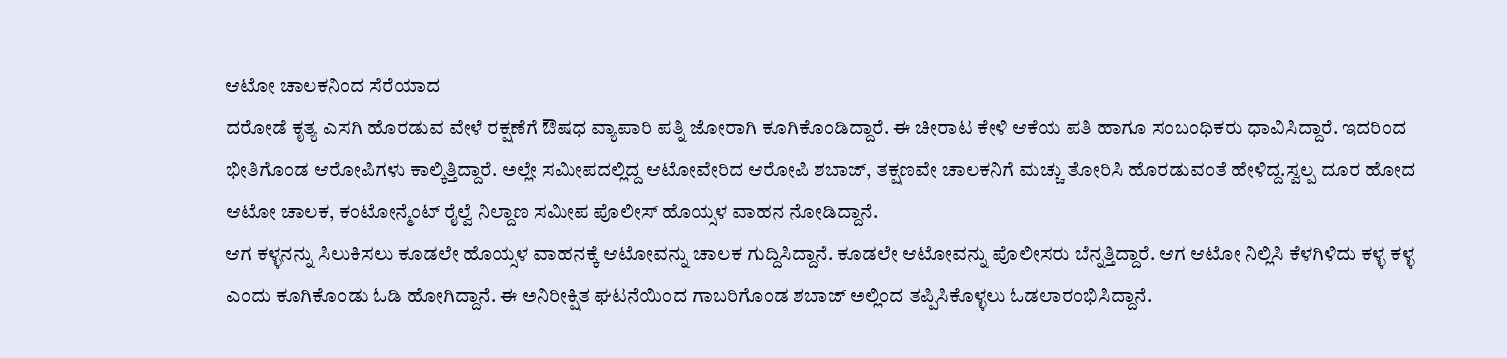ಆಟೋ ಚಾಲಕನಿಂದ ಸೆರೆಯಾದ
ದರೋಡೆ ಕೃತ್ಯ ಎಸಗಿ ಹೊರಡುವ ವೇಳೆ ರಕ್ಷಣೆಗೆ ಔಷಧ ವ್ಯಾಪಾರಿ ಪತ್ನಿ ಜೋರಾಗಿ ಕೂಗಿಕೊಂಡಿದ್ದಾರೆ. ಈ ಚೀರಾಟ ಕೇಳಿ ಆಕೆಯ ಪತಿ ಹಾಗೂ ಸಂಬಂಧಿಕರು ಧಾವಿಸಿದ್ದಾರೆ. ಇದರಿಂದ ಭೀತಿಗೊಂಡ ಆರೋಪಿಗಳು ಕಾಲ್ಕಿತ್ತಿದ್ದಾರೆ. ಅಲ್ಲೇ ಸಮೀಪದಲ್ಲಿದ್ದ ಆಟೋವೇರಿದ ಆರೋಪಿ ಶಬಾಜ್, ತಕ್ಷಣವೇ ಚಾಲಕನಿಗೆ ಮಚ್ಚು ತೋರಿಸಿ ಹೊರಡುವಂತೆ ಹೇಳಿದ್ದ.ಸ್ವಲ್ಪ ದೂರ ಹೋದ ಆಟೋ ಚಾಲಕ, ಕಂಟೋನ್ಮೆಂಟ್ ರೈಲ್ವೆ ನಿಲ್ದಾಣ ಸಮೀಪ ಪೊಲೀಸ್ ಹೊಯ್ಸಳ ವಾಹನ ನೋಡಿದ್ದಾನೆ.
ಆಗ ಕಳ್ಳನನ್ನು ಸಿಲುಕಿಸಲು ಕೂಡಲೇ ಹೊಯ್ಸಳ ವಾಹನಕ್ಕೆ ಆಟೋವನ್ನು ಚಾಲಕ ಗುದ್ದಿಸಿದ್ದಾನೆ. ಕೂಡಲೇ ಆಟೋವನ್ನು ಪೊಲೀಸರು ಬೆನ್ನತ್ತಿದ್ದಾರೆ. ಆಗ ಆಟೋ ನಿಲ್ಲಿಸಿ ಕೆಳಗಿಳಿದು ಕಳ್ಳ ಕಳ್ಳ ಎಂದು ಕೂಗಿಕೊಂಡು ಓಡಿ ಹೋಗಿದ್ದಾನೆ. ಈ ಅನಿರೀಕ್ಷಿತ ಘಟನೆಯಿಂದ ಗಾಬರಿಗೊಂಡ ಶಬಾಜ್ ಅಲ್ಲಿಂದ ತಪ್ಪಿಸಿಕೊಳ್ಳಲು ಓಡಲಾರಂಭಿಸಿದ್ದಾನೆ.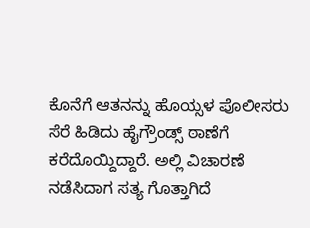ಕೊನೆಗೆ ಆತನನ್ನು ಹೊಯ್ಸಳ ಪೊಲೀಸರು ಸೆರೆ ಹಿಡಿದು ಹೈಗ್ರೌಂಡ್ಸ್ ಠಾಣೆಗೆ ಕರೆದೊಯ್ದಿದ್ದಾರೆ. ಅಲ್ಲಿ ವಿಚಾರಣೆ ನಡೆಸಿದಾಗ ಸತ್ಯ ಗೊತ್ತಾಗಿದೆ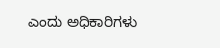ಎಂದು ಅಧಿಕಾರಿಗಳು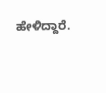ಹೇಳಿದ್ದಾರೆ.